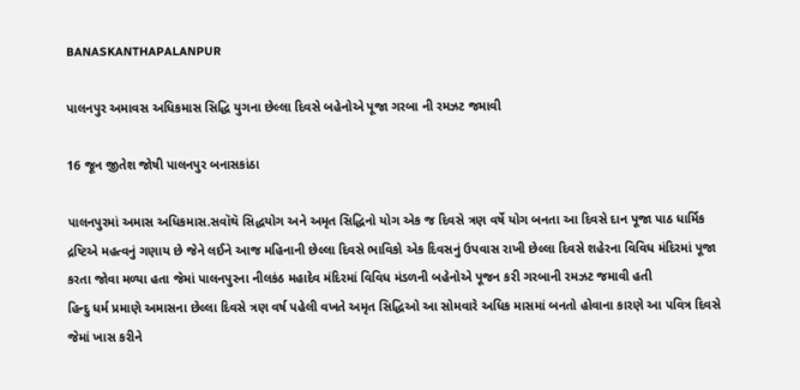BANASKANTHAPALANPUR

પાલનપુર અમાવસ અધિકમાસ સિદ્ધિ યુગના છેલ્લા દિવસે બહેનોએ પૂજા ગરબા ની રમઝટ જમાવી

16 જૂન જીતેશ જોષી પાલનપુર બનાસકાંઠા

પાલનપુરમાં અમાસ અધિકમાસ.સવૉથૅ સિદ્ધયોગ અને અમૃત સિદ્ધિનો યોગ એક જ દિવસે ત્રણ વર્ષે યોગ બનતા આ દિવસે દાન પૂજા પાઠ ધાર્મિક દ્રષ્ટિએ મહત્વનું ગણાય છે જેને લઈને આજ મહિનાની છેલ્લા દિવસે ભાવિકો એક દિવસનું ઉપવાસ રાખી છેલ્લા દિવસે શહેરના વિવિધ મંદિરમાં પૂજા કરતા જોવા મળ્યા હતા જેમાં પાલનપુરના નીલકંઠ મહાદેવ મંદિરમાં વિવિધ મંડળની બહેનોએ પૂજન કરી ગરબાની રમઝટ જમાવી હતી
હિન્દુ ધર્મ પ્રમાણે અમાસના છેલ્લા દિવસે ત્રણ વર્ષ પહેલી વખતે અમૃત સિદ્ધિઓ આ સોમવારે અધિક માસમાં બનતો હોવાના કારણે આ પવિત્ર દિવસે જેમાં ખાસ કરીને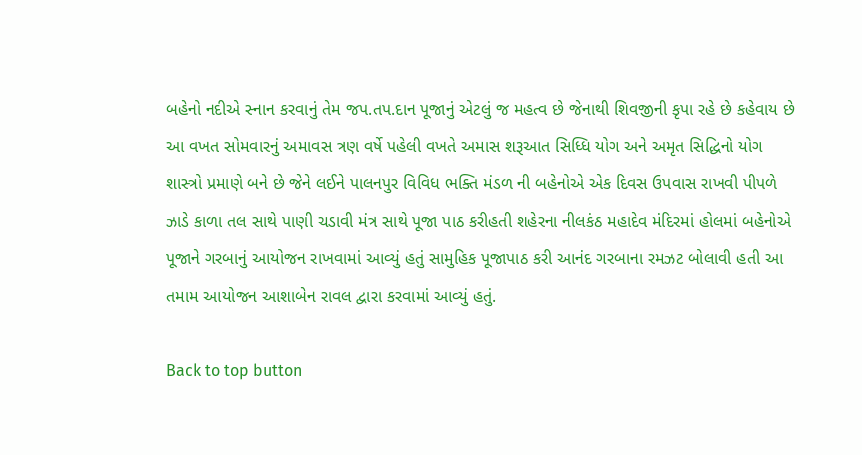બહેનો નદીએ સ્નાન કરવાનું તેમ જપ.તપ.દાન પૂજાનું એટલું જ મહત્વ છે જેનાથી શિવજીની કૃપા રહે છે કહેવાય છે આ વખત સોમવારનું અમાવસ ત્રણ વર્ષે પહેલી વખતે અમાસ શરૂઆત સિધ્ધિ યોગ અને અમૃત સિદ્ધિનો યોગ શાસ્ત્રો પ્રમાણે બને છે જેને લઈને પાલનપુર વિવિધ ભક્તિ મંડળ ની બહેનોએ એક દિવસ ઉપવાસ રાખવી પીપળે ઝાડે કાળા તલ સાથે પાણી ચડાવી મંત્ર સાથે પૂજા પાઠ કરીહતી શહેરના નીલકંઠ મહાદેવ મંદિરમાં હોલમાં બહેનોએ પૂજાને ગરબાનું આયોજન રાખવામાં આવ્યું હતું સામુહિક પૂજાપાઠ કરી આનંદ ગરબાના રમઝટ બોલાવી હતી આ તમામ આયોજન આશાબેન રાવલ દ્વારા કરવામાં આવ્યું હતું.

Back to top button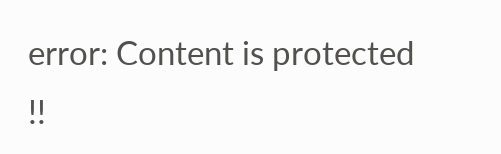error: Content is protected !!